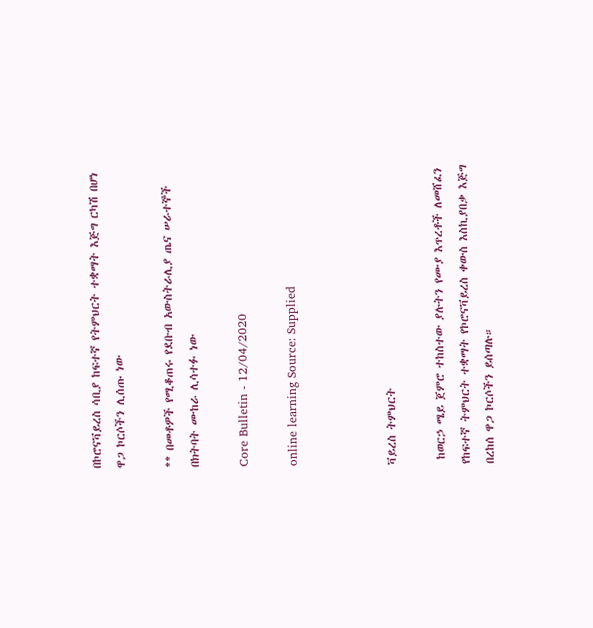በኮሮናቫይረስ ሳቢያ ከፍተኛ የትምህርት ተቋማት እጅግ ርካሽ በሆነ ዋጋ ኮርሶችን ሊሰጡ ነው

** በመቶዎች የሚቆጠሩ የደቡብ አውስትራሊያ ጤና ሠራተኞች በክትባት ሙከራ ሊሳተፉ ነው

Core Bulletin - 12/04/2020

online learning Source: Supplied



ቫይረስ ትምህርት

 ከወርኃ ሜይ ጀምሮ ተከስተው ያሉትን የሙያ እጥረቶች ለመሸፈን የከፍተኛ ትምህርት ተቋማት የኮሮናቫይረስ ቀውስ እስኪያበቃ እጅግ በረከሰ ዋጋ ኮርሶችን ይሰጣሉ።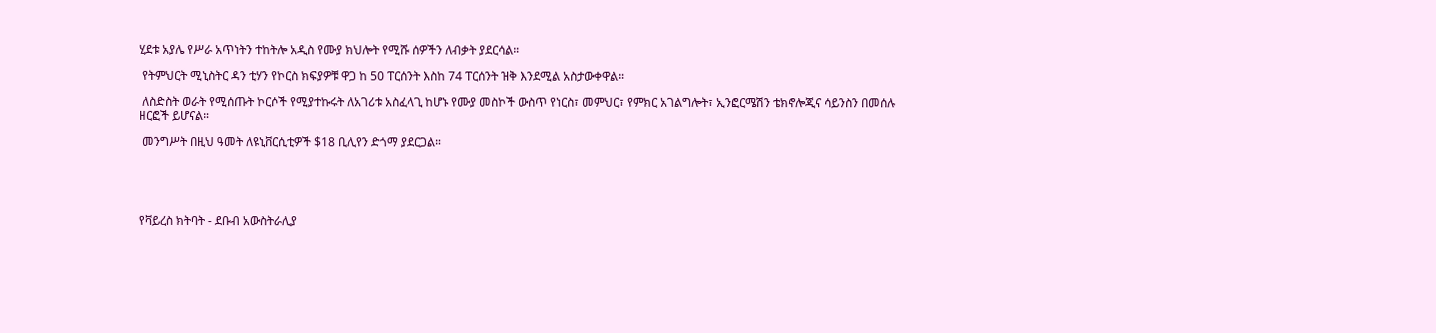ሂደቱ አያሌ የሥራ አጥነትን ተከትሎ አዲስ የሙያ ክህሎት የሚሹ ሰዎችን ለብቃት ያደርሳል።

 የትምህርት ሚኒስትር ዳን ቲሃን የኮርስ ክፍያዎቹ ዋጋ ከ 50 ፐርሰንት እስከ 74 ፐርሰንት ዝቅ እንደሚል አስታውቀዋል።

 ለስድስት ወራት የሚሰጡት ኮርሶች የሚያተኩሩት ለአገሪቱ አስፈላጊ ከሆኑ የሙያ መስኮች ውስጥ የነርስ፣ መምህር፣ የምክር አገልግሎት፣ ኢንፎርሜሽን ቴክኖሎጂና ሳይንስን በመሰሉ ዘርፎች ይሆናል።

 መንግሥት በዚህ ዓመት ለዩኒቨርሲቲዎች $18 ቢሊየን ድጎማ ያደርጋል።





የቫይረስ ክትባት - ደቡብ አውስትራሊያ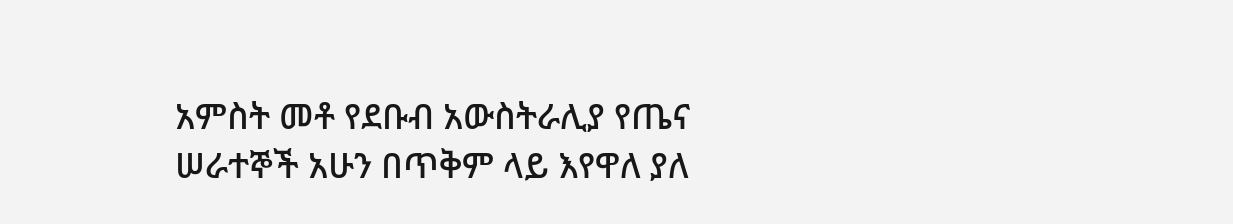አምስት መቶ የደቡብ አውስትራሊያ የጤና ሠራተኞች አሁን በጥቅም ላይ እየዋለ ያለ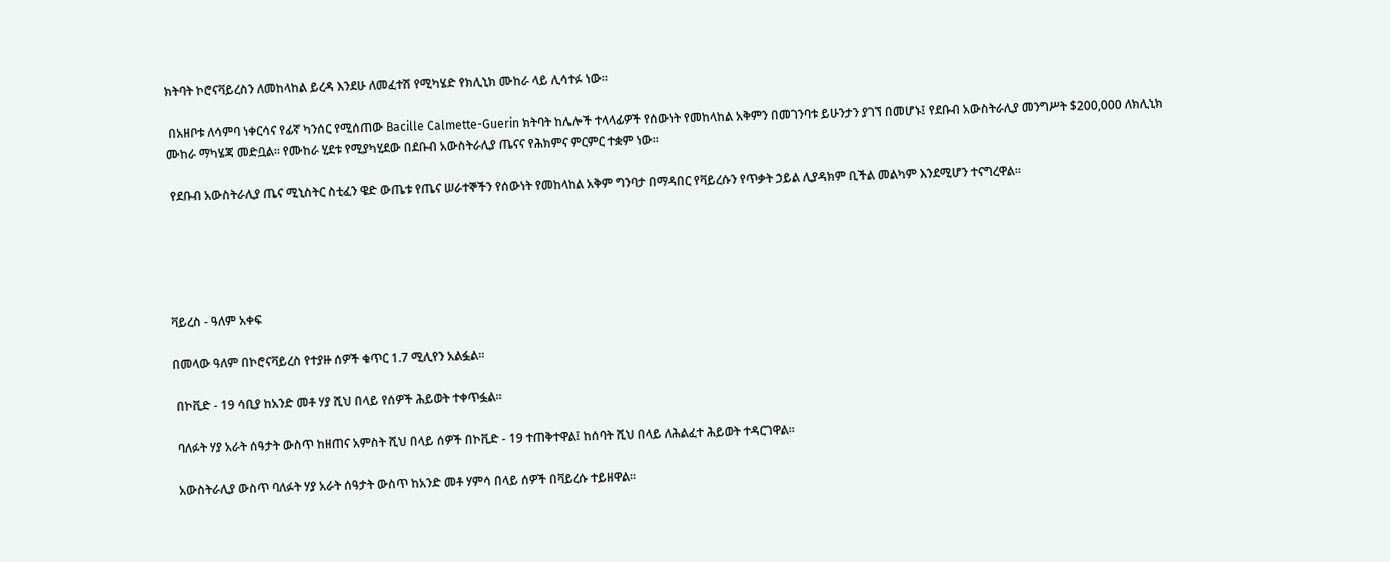ክትባት ኮሮናቫይረስን ለመከላከል ይረዳ እንደሁ ለመፈተሽ የሚካሄድ የክሊኒክ ሙከራ ላይ ሊሳተፉ ነው።

 በአዘቦቱ ለሳምባ ነቀርሳና የፊኛ ካንሰር የሚሰጠው Bacille Calmette-Guerin ክትባት ከሌሎች ተላላፊዎች የሰውነት የመከላከል አቅምን በመገንባቱ ይሁንታን ያገኘ በመሆኑ፤ የደቡብ አውስትራሊያ መንግሥት $200,000 ለክሊኒክ ሙከራ ማካሄጃ መድቧል። የሙከራ ሂደቱ የሚያካሂደው በደቡብ አውስትራሊያ ጤናና የሕክምና ምርምር ተቋም ነው።

 የደቡብ አውስትራሊያ ጤና ሚኒስትር ስቲፈን ዌድ ውጤቱ የጤና ሠራተኞችን የሰውነት የመከላከል አቅም ግንባታ በማዳበር የቫይረሱን የጥቃት ኃይል ሊያዳክም ቢችል መልካም እንደሚሆን ተናግረዋል።





ቫይረስ - ዓለም አቀፍ

በመላው ዓለም በኮሮናቫይረስ የተያዙ ሰዎች ቁጥር 1.7 ሚሊየን አልፏል።

 በኮቪድ - 19 ሳቢያ ከአንድ መቶ ሃያ ሺህ በላይ የሰዎች ሕይወት ተቀጥፏል።

 ባለፉት ሃያ አራት ሰዓታት ውስጥ ከዘጠና አምስት ሺህ በላይ ሰዎች በኮቪድ - 19 ተጠቅተዋል፤ ከሰባት ሺህ በላይ ለሕልፈተ ሕይወት ተዳርገዋል።

 አውስትራሊያ ውስጥ ባለፉት ሃያ አራት ሰዓታት ውስጥ ከአንድ መቶ ሃምሳ በላይ ሰዎች በቫይረሱ ተይዘዋል።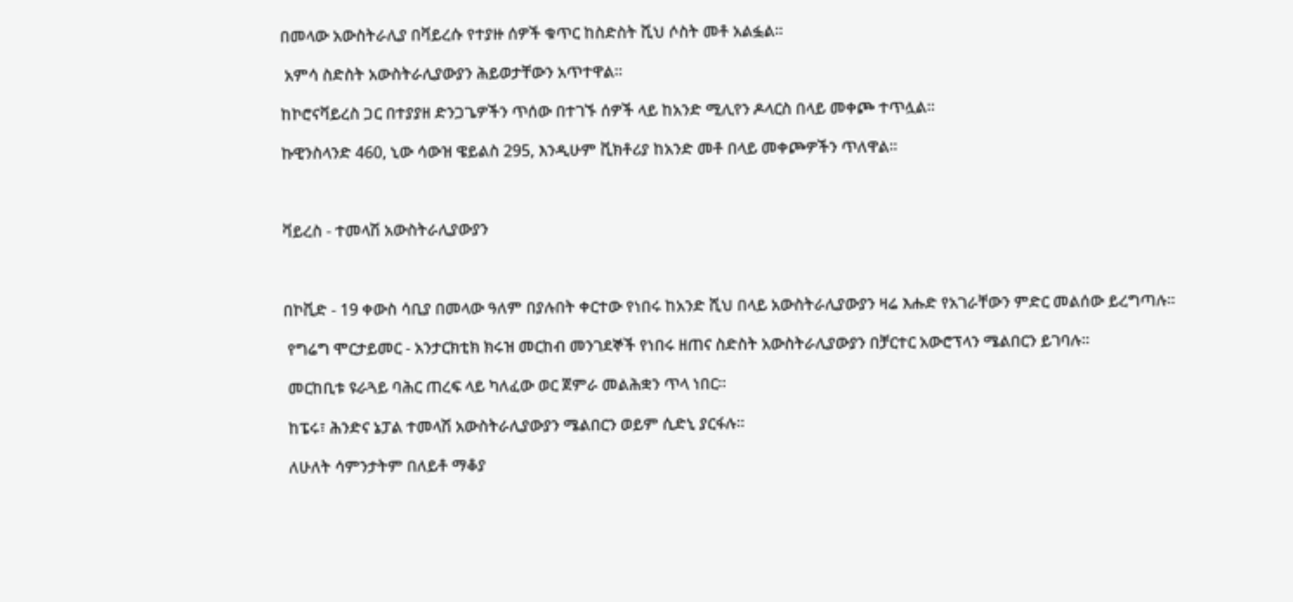በመላው አውስትራሊያ በቫይረሱ የተያዙ ሰዎች ቁጥር ከስድስት ሺህ ሶስት መቶ አልፏል።

 አምሳ ስድስት አውስትራሊያውያን ሕይወታቸውን አጥተዋል።

ከኮሮናቫይረስ ጋር በተያያዘ ድንጋጌዎችን ጥሰው በተገኙ ሰዎች ላይ ከአንድ ሚሊየን ዶላርስ በላይ መቀጮ ተጥሏል።

ኩዊንስላንድ 460, ኒው ሳውዝ ዌይልስ 295, እንዲሁም ቪክቶሪያ ከአንድ መቶ በላይ መቀጮዎችን ጥለዋል።



ቫይረስ - ተመላሽ አውስትራሊያውያን



በኮቪድ - 19 ቀውስ ሳቢያ በመላው ዓለም በያሉበት ቀርተው የነበሩ ከአንድ ሺህ በላይ አውስትራሊያውያን ዛሬ እሑድ የአገራቸውን ምድር መልሰው ይረግጣሉ።

 የግሬግ ሞርታይመር - አንታርክቲክ ክሩዝ መርከብ መንገደኞች የነበሩ ዘጠና ስድስት አውስትራሊያውያን በቻርተር አውሮፕላን ሜልበርን ይገባሉ።

 መርከቢቱ ዩራጓይ ባሕር ጠረፍ ላይ ካለፈው ወር ጀምራ መልሕቋን ጥላ ነበር።

 ከፔሩ፣ ሕንድና ኔፓል ተመላሽ አውስትራሊያውያን ሜልበርን ወይም ሲድኒ ያርፋሉ።

 ለሁለት ሳምንታትም በለይቶ ማቆያ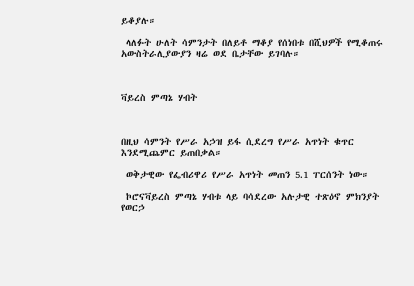ይቆያሉ።

 ላለፉት ሁለት ሳምንታት በለይቶ ማቆያ የሰነበቱ በሺህዎች የሚቆጠሩ አውስትራሊያውያን ዛሬ ወደ ቤታቸው ይገባሉ።



ቫይረስ ምጣኔ ሃብት



በዚህ ሳምንት የሥራ አኃዝ ይፋ ሲደረግ የሥራ አጥነት ቁጥር እንደሚጨምር ይጠበቃል።

 ወቅታዊው የፌብሪዋሪ የሥራ አጥነት መጠን 5.1 ፐርሰንት ነው።

 ኮሮናቫይረስ ምጣኔ ሃብቱ ላይ ባሳደረው አሉታዊ ተጽዕኖ ምክንያት የወርኃ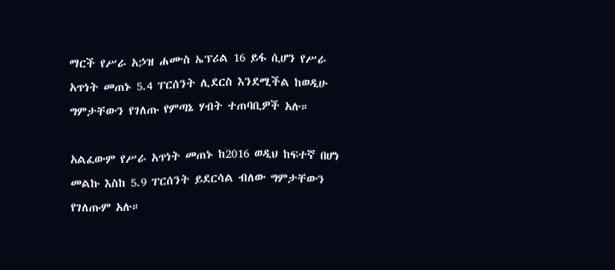ማርች የሥራ አኃዝ ሐሙስ ኤፕሪል 16 ይፋ ሲሆን የሥራ አጥነት መጠኑ 5.4 ፐርሰንት ሊደርስ እንደሚችል ከወዲሁ ግምታቸውን የገለጡ የምጣኔ ሃብት ተጠባቢዎች አሉ።

አልፈውም የሥራ አጥነት መጠኑ ከ2016 ወዲህ ከፍተኛ በሆነ መልኩ እስከ 5.9 ፐርሰንት ይደርሳል ብለው ግምታቸውን የገለጡም አሉ።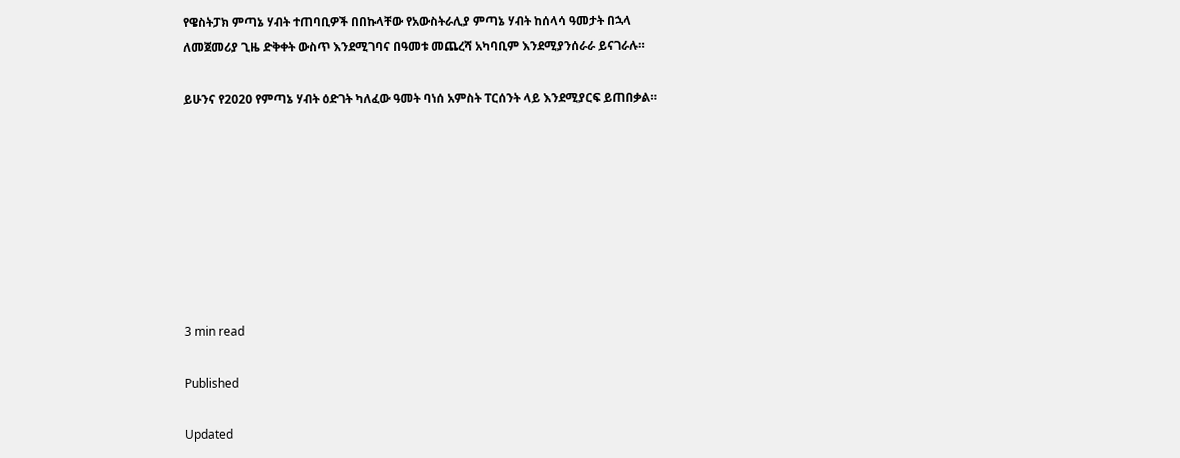የዌስትፓክ ምጣኔ ሃብት ተጠባቢዎች በበኩላቸው የአውስትራሊያ ምጣኔ ሃብት ከሰላሳ ዓመታት በኋላ ለመጀመሪያ ጊዜ ድቅቀት ውስጥ እንደሚገባና በዓመቱ መጨረሻ አካባቢም እንደሚያንሰራራ ይናገራሉ።

ይሁንና የ2020 የምጣኔ ሃብት ዕድገት ካለፈው ዓመት ባነሰ አምስት ፐርሰንት ላይ እንደሚያርፍ ይጠበቃል።








3 min read

Published

Updated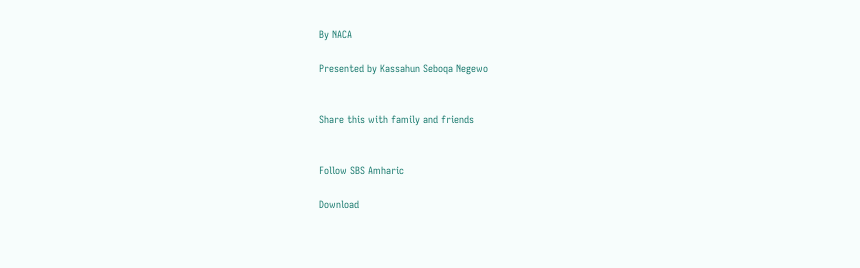By NACA

Presented by Kassahun Seboqa Negewo


Share this with family and friends


Follow SBS Amharic

Download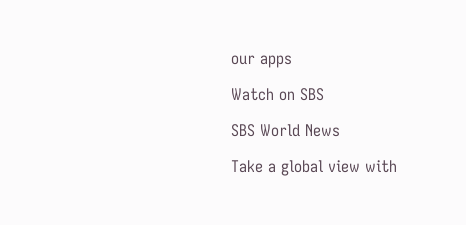our apps

Watch on SBS

SBS World News

Take a global view with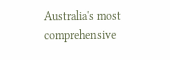Australia's most comprehensive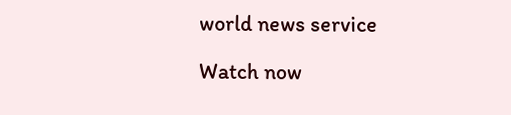world news service

Watch now